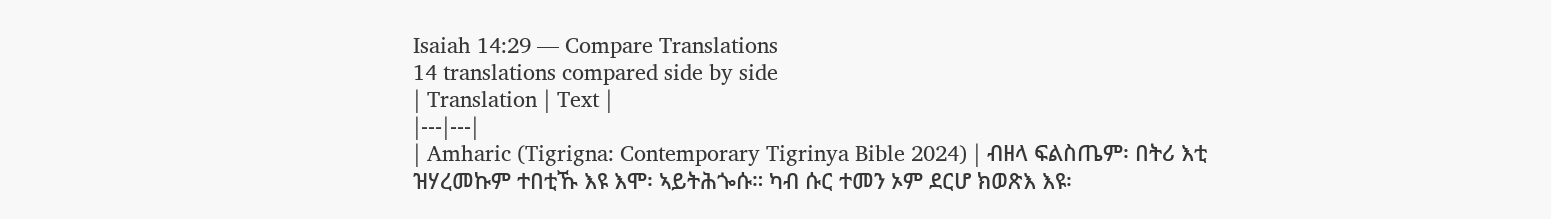Isaiah 14:29 — Compare Translations
14 translations compared side by side
| Translation | Text |
|---|---|
| Amharic (Tigrigna: Contemporary Tigrinya Bible 2024) | ብዘላ ፍልስጤም፡ በትሪ እቲ ዝሃረመኩም ተበቲኹ እዩ እሞ፡ ኣይትሕጐሱ። ካብ ሱር ተመን ኦም ደርሆ ክወጽእ እዩ፡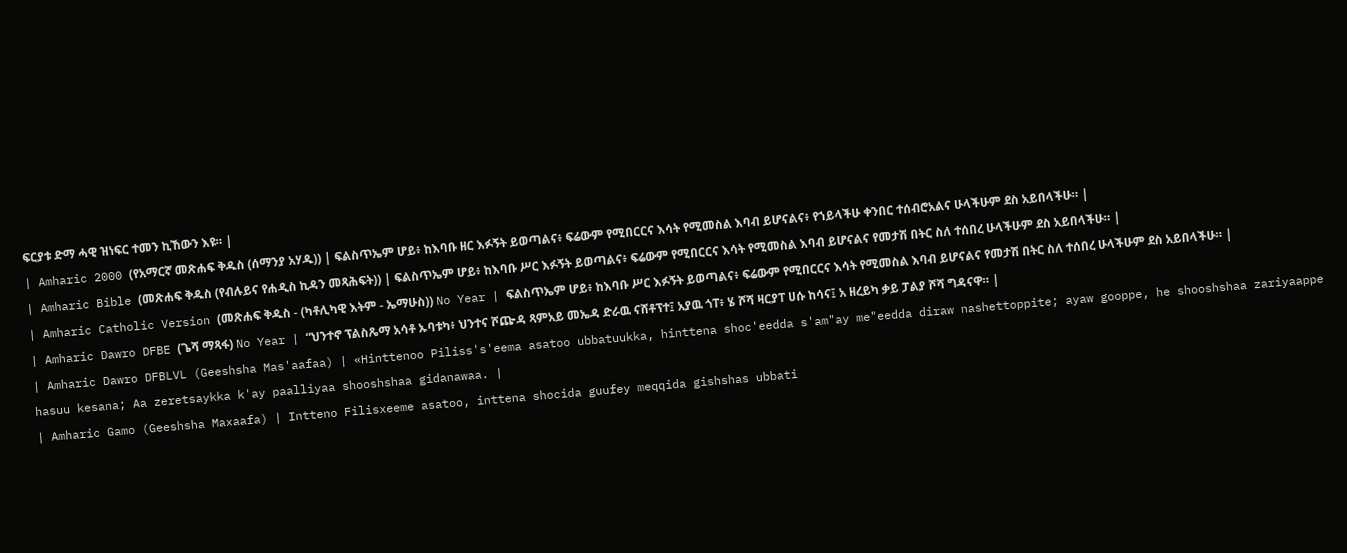ፍርያቱ ድማ ሓዊ ዝነፍር ተመን ኪኸውን እዩ። |
| Amharic 2000 (የአማርኛ መጽሐፍ ቅዱስ (ሰማንያ አሃዱ)) | ፍልስጥኤም ሆይ፥ ከእባቡ ዘር እፉኝት ይወጣልና፥ ፍሬውም የሚበርርና እሳት የሚመስል እባብ ይሆናልና፥ የኀይላችሁ ቀንበር ተሰብሮአልና ሁላችሁም ደስ አይበላችሁ። |
| Amharic Bible (መጽሐፍ ቅዱስ (የብሉይና የሐዲስ ኪዳን መጻሕፍት)) | ፍልስጥኤም ሆይ፥ ከእባቡ ሥር እፉኝት ይወጣልና፥ ፍሬውም የሚበርርና እሳት የሚመስል እባብ ይሆናልና የመታሽ በትር ስለ ተሰበረ ሁላችሁም ደስ አይበላችሁ። |
| Amharic Catholic Version (መጽሐፍ ቅዱስ - (ካቶሊካዊ እትም - ኤማሁስ)) No Year | ፍልስጥኤም ሆይ፥ ከእባቡ ሥር እፉኝት ይወጣልና፥ ፍሬውም የሚበርርና እሳት የሚመስል እባብ ይሆናልና የመታሽ በትር ስለ ተሰበረ ሁላችሁም ደስ አይበላችሁ። |
| Amharic Dawro DFBE (ጌሻ ማጻፋ) No Year | “ህንተኖ ፕልስጼማ አሳቶ ኡባቱካ፥ ህንተና ሾጬዳ ጻምአይ መኤዳ ድራዉ ናሸቶፕተ፤ አያዉ ጎፐ፥ ሄ ሾሻ ዛርያፐ ሀሱ ከሳና፤ አ ዘረይካ ቃይ ፓልያ ሾሻ ግዳናዋ። |
| Amharic Dawro DFBLVL (Geeshsha Mas'aafaa) | «Hinttenoo Piliss's'eema asatoo ubbatuukka, hinttena shoc'eedda s'am"ay me"eedda diraw nashettoppite; ayaw gooppe, he shooshshaa zariyaappe hasuu kesana; Aa zeretsaykka k'ay paalliyaa shooshshaa gidanawaa. |
| Amharic Gamo (Geeshsha Maxaafa) | Intteno Filisxeeme asatoo, inttena shocida guufey meqqida gishshas ubbati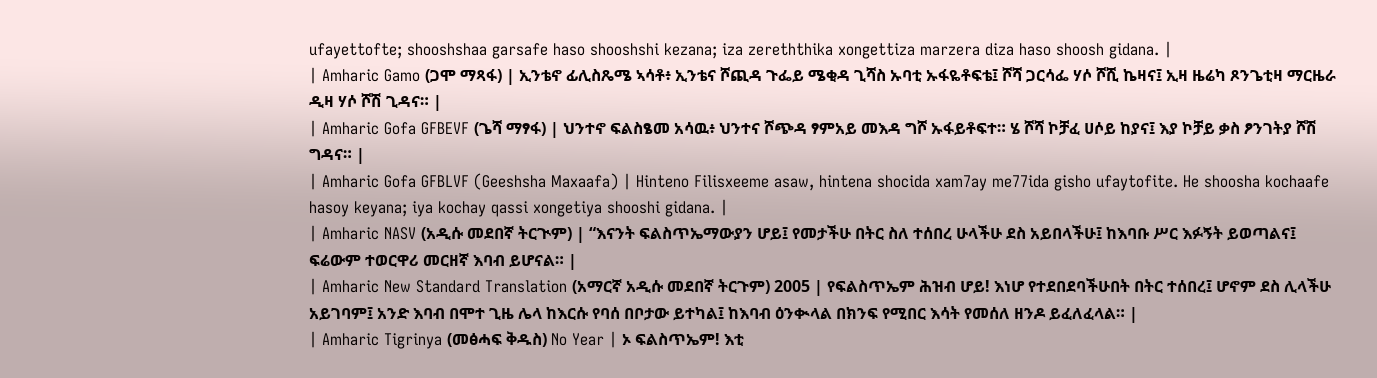ufayettofte; shooshshaa garsafe haso shooshshi kezana; iza zereththika xongettiza marzera diza haso shoosh gidana. |
| Amharic Gamo (ጋሞ ማጻፋ) | ኢንቴኖ ፊሊስጼሜ ኣሳቶ፥ ኢንቴና ሾጪዳ ጉፌይ ሜቂዳ ጊሻስ ኡባቲ ኡፋዬቶፍቴ፤ ሾሻ ጋርሳፌ ሃሶ ሾሺ ኬዛና፤ ኢዛ ዜሬካ ጾንጌቲዛ ማርዜራ ዲዛ ሃሶ ሾሽ ጊዳና። |
| Amharic Gofa GFBEVF (ጌሻ ማፃፋ) | ህንተኖ ፍልስፄመ አሳዉ፥ ህንተና ሾጭዳ ፃምአይ መእዳ ግሾ ኡፋይቶፍተ። ሄ ሾሻ ኮቻፈ ሀሶይ ከያና፤ እያ ኮቻይ ቃስ ፆንገትያ ሾሽ ግዳና። |
| Amharic Gofa GFBLVF (Geeshsha Maxaafa) | Hinteno Filisxeeme asaw, hintena shocida xam7ay me77ida gisho ufaytofite. He shoosha kochaafe hasoy keyana; iya kochay qassi xongetiya shooshi gidana. |
| Amharic NASV (አዲሱ መደበኛ ትርጒም) | “እናንት ፍልስጥኤማውያን ሆይ፤ የመታችሁ በትር ስለ ተሰበረ ሁላችሁ ደስ አይበላችሁ፤ ከእባቡ ሥር እፉኝት ይወጣልና፤ ፍሬውም ተወርዋሪ መርዘኛ እባብ ይሆናል። |
| Amharic New Standard Translation (አማርኛ አዲሱ መደበኛ ትርጉም) 2005 | የፍልስጥኤም ሕዝብ ሆይ! እነሆ የተደበደባችሁበት በትር ተሰበረ፤ ሆኖም ደስ ሊላችሁ አይገባም፤ አንድ እባብ በሞተ ጊዜ ሌላ ከእርሱ የባሰ በቦታው ይተካል፤ ከእባብ ዕንቊላል በክንፍ የሚበር እሳት የመሰለ ዘንዶ ይፈለፈላል። |
| Amharic Tigrinya (መፅሓፍ ቅዱስ) No Year | ኦ ፍልስጥኤም! እቲ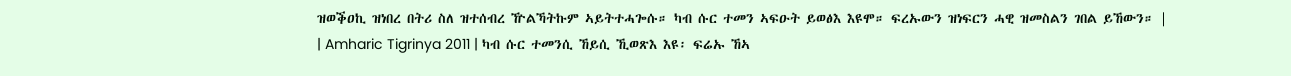ዝወቕዐኪ ዝነበረ በትሪ ስለ ዝተሰብረ ዅልኻትኩም ኣይትተሓጐሱ። ካብ ሱር ተመን ኣፍዑት ይወፅእ እዩሞ። ፍረኡውን ዝነፍርን ሓዊ ዝመስልን ገበል ይኸውን። |
| Amharic Tigrinya 2011 | ካብ ሱር ተመንሲ ኸይሲ ኺወጽእ እዩ፡ ፍሬኡ ኸኣ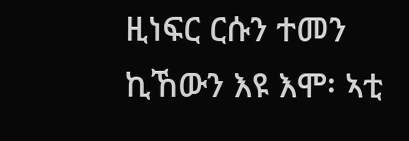ዚነፍር ርሱን ተመን ኪኸውን እዩ እሞ፡ ኣቲ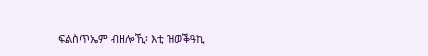ፍልስጥኤም ብዘሎኺ፡ እቲ ዝወቕዓኪ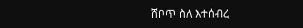ሸቦጥ ስለ እተሰብረ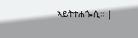ኣይትተሐጐሲ። |